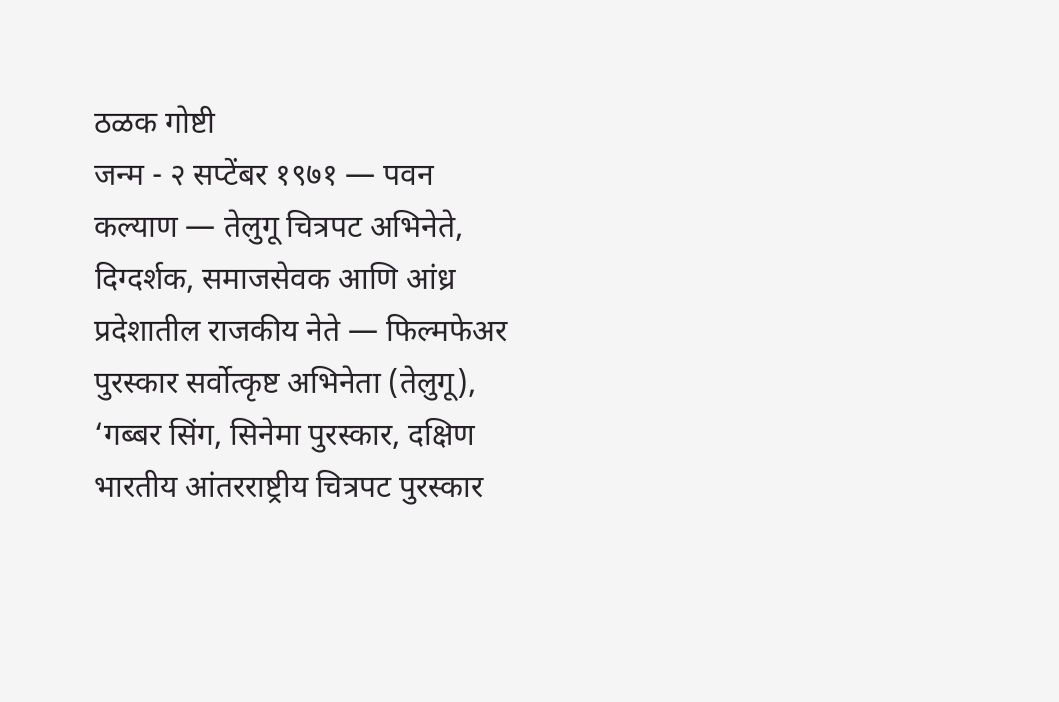ठळक गोष्टी
जन्म - २ सप्टेंबर १९७१ — पवन कल्याण — तेलुगू चित्रपट अभिनेते, दिग्दर्शक, समाजसेवक आणि आंध्र प्रदेशातील राजकीय नेते — फिल्मफेअर पुरस्कार सर्वोत्कृष्ट अभिनेता (तेलुगू), ‘गब्बर सिंग, सिनेमा पुरस्कार, दक्षिण भारतीय आंतरराष्ट्रीय चित्रपट पुरस्कार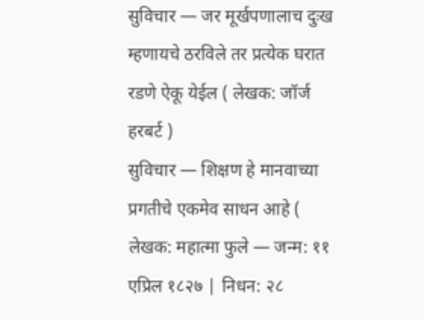सुविचार — जर मूर्खपणालाच दुःख म्हणायचे ठरविले तर प्रत्येक घरात रडणे ऐकू येईल ( लेखक: जॉर्ज हरबर्ट )
सुविचार — शिक्षण हे मानवाच्या प्रगतीचे एकमेव साधन आहे ( लेखक: महात्मा फुले — जन्म: ११ एप्रिल १८२७ | निधन: २८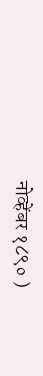नोव्हेंबर १८९० )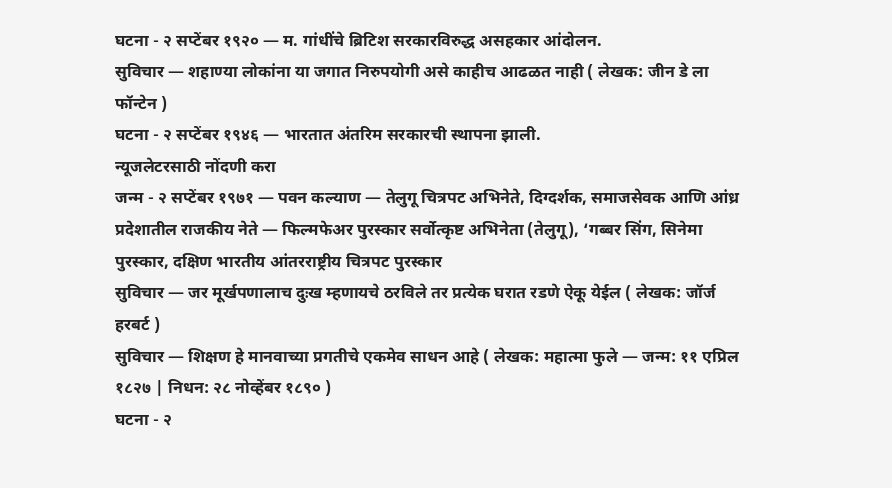घटना - २ सप्टेंबर १९२० — म. गांधींचे ब्रिटिश सरकारविरुद्ध असहकार आंदोलन.
सुविचार — शहाण्या लोकांना या जगात निरुपयोगी असे काहीच आढळत नाही ( लेखक: जीन डे ला फॉन्टेन )
घटना - २ सप्टेंबर १९४६ — भारतात अंतरिम सरकारची स्थापना झाली.
न्यूजलेटरसाठी नोंदणी करा
जन्म - २ सप्टेंबर १९७१ — पवन कल्याण — तेलुगू चित्रपट अभिनेते, दिग्दर्शक, समाजसेवक आणि आंध्र प्रदेशातील राजकीय नेते — फिल्मफेअर पुरस्कार सर्वोत्कृष्ट अभिनेता (तेलुगू), ‘गब्बर सिंग, सिनेमा पुरस्कार, दक्षिण भारतीय आंतरराष्ट्रीय चित्रपट पुरस्कार
सुविचार — जर मूर्खपणालाच दुःख म्हणायचे ठरविले तर प्रत्येक घरात रडणे ऐकू येईल ( लेखक: जॉर्ज हरबर्ट )
सुविचार — शिक्षण हे मानवाच्या प्रगतीचे एकमेव साधन आहे ( लेखक: महात्मा फुले — जन्म: ११ एप्रिल १८२७ | निधन: २८ नोव्हेंबर १८९० )
घटना - २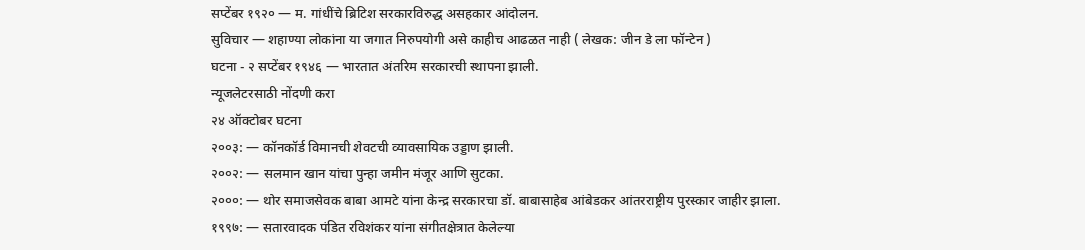सप्टेंबर १९२० — म. गांधींचे ब्रिटिश सरकारविरुद्ध असहकार आंदोलन.
सुविचार — शहाण्या लोकांना या जगात निरुपयोगी असे काहीच आढळत नाही ( लेखक: जीन डे ला फॉन्टेन )
घटना - २ सप्टेंबर १९४६ — भारतात अंतरिम सरकारची स्थापना झाली.
न्यूजलेटरसाठी नोंदणी करा
२४ ऑक्टोबर घटना
२००३: — कॉनकॉर्ड विमानची शेवटची व्यावसायिक उड्डाण झाली.
२००२: — सलमान खान यांचा पुन्हा जमीन मंजूर आणि सुटका.
२०००: — थोर समाजसेवक बाबा आमटे यांना केन्द्र सरकारचा डॉ. बाबासाहेब आंबेडकर आंतरराष्ट्रीय पुरस्कार जाहीर झाला.
१९९७: — सतारवादक पंडित रविशंकर यांना संगीतक्षेत्रात केलेल्या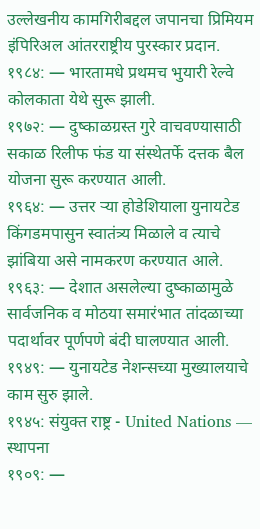उल्लेखनीय कामगिरीबद्दल जपानचा प्रिमियम इंपिरिअल आंतरराष्ट्रीय पुरस्कार प्रदान.
१९८४: — भारतामधे प्रथमच भुयारी रेल्वे कोलकाता येथे सुरू झाली.
१९७२: — दुष्काळग्रस्त गुरे वाचवण्यासाठी सकाळ रिलीफ फंड या संस्थेतर्फे दत्तक बैल योजना सुरू करण्यात आली.
१९६४: — उत्तर ऱ्या होडेशियाला युनायटेड किंगडमपासुन स्वातंत्र्य मिळाले व त्याचे झांबिया असे नामकरण करण्यात आले.
१९६३: — देशात असलेल्या दुष्काळामुळे सार्वजनिक व मोठया समारंभात तांदळाच्या पदार्थावर पूर्णपणे बंदी घालण्यात आली.
१९४९: — युनायटेड नेशन्सच्या मुख्यालयाचे काम सुरु झाले.
१९४५: संयुक्त राष्ट्र - United Nations — स्थापना
१९०९: —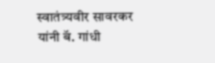स्वातंत्र्यवीर सावरकर यांनी बॅ. गांधी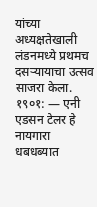यांच्या अध्यक्षतेखाली लंडनमध्ये प्रथमच दसऱ्यायाचा उत्सव साजरा केला.
१९०१: — एनी एडसन टेलर हे नायगारा धबधब्यात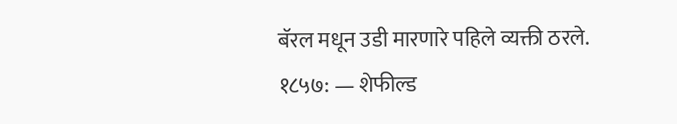बॅरल मधून उडी मारणारे पहिले व्यक्ती ठरले.
१८५७: — शेफील्ड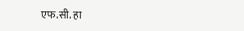एफ.सी. हा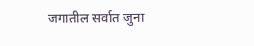जगातील सर्वात जुना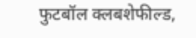फुटबॉल क्लबशेफील्ड,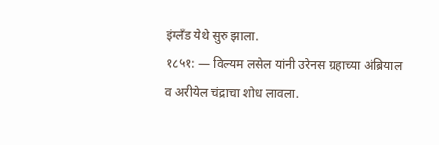इंग्लँड येथे सुरु झाला.
१८५१: — विल्यम लसेल यांनी उरेनस ग्रहाच्या अंब्रियाल व अरीयेल चंद्राचा शोध लावला.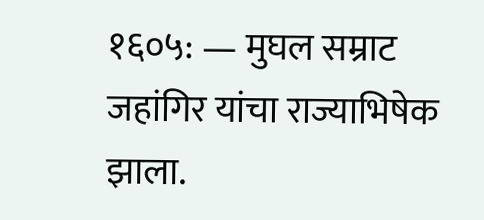१६०५: — मुघल सम्राट जहांगिर यांचा राज्याभिषेक झाला.